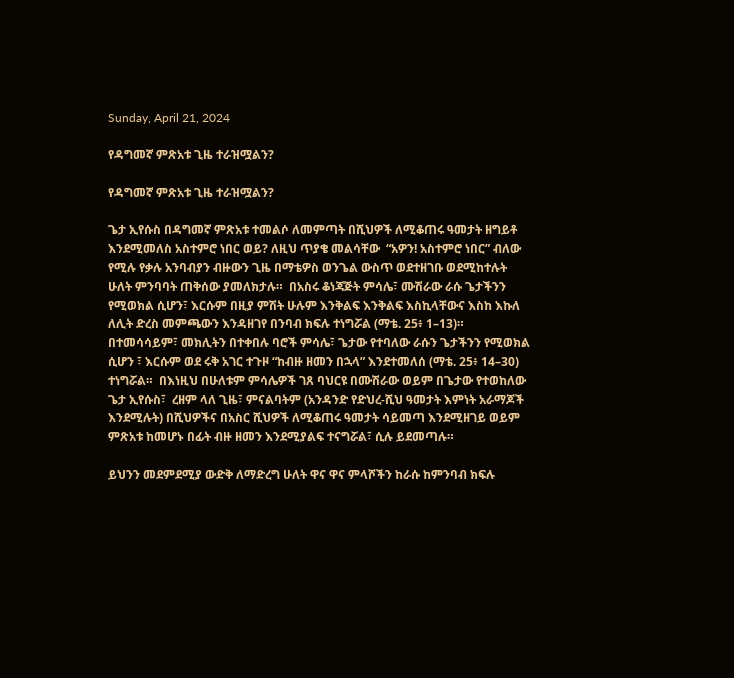Sunday, April 21, 2024

የዳግመኛ ምጽአቱ ጊዜ ተራዝሟልን?

የዳግመኛ ምጽአቱ ጊዜ ተራዝሟልን?

ጌታ ኢየሱስ በዳግመኛ ምጽአቱ ተመልሶ ለመምጣት በሺህዎች ለሚቆጠሩ ዓመታት ዘግይቶ እንደሚመለስ አስተምሮ ነበር ወይ? ለዚህ ጥያቄ መልሳቸው  “አዎን! አስተምሮ ነበር” ብለው የሚሉ የቃሉ አንባብያን ብዙውን ጊዜ በማቴዎስ ወንጌል ውስጥ ወደተዘገቡ ወደሚከተሉት ሁለት ምንባባት ጠቅሰው ያመለክታሉ።  በአስሩ ቆነጃጅት ምሳሌ፣ ሙሽራው ራሱ ጌታችንን የሚወክል ሲሆን፣ እርሱም በዚያ ምሽት ሁሉም እንቅልፍ እንቅልፍ እስኪላቸውና እስከ እኩለ ለሊት ድረስ መምጫውን እንዳዘገየ በንባብ ክፍሉ ተነግሯል (ማቴ. 25፥ 1–13)።  በተመሳሳይም፣ መክሊትን በተቀበሉ ባሮች ምሳሌ፣ ጌታው የተባለው ራሱን ጌታችንን የሚወክል ሲሆን ፣ እርሱም ወደ ሩቅ አገር ተጉዞ “ከብዙ ዘመን በኋላ” እንደተመለሰ (ማቴ. 25፥ 14–30) ተነግሯል።  በእነዚህ በሁለቱም ምሳሌዎች ገጸ ባህርዩ በሙሽራው ወይም በጌታው የተወከለው ጌታ ኢየሱስ፣  ረዘም ላለ ጊዜ፣ ምናልባትም (አንዳንድ የድህረ-ሺህ ዓመታት እምነት አራማጆች እንደሚሉት) በሺህዎችና በአስር ሺህዎች ለሚቆጠሩ ዓመታት ሳይመጣ እንደሚዘገይ ወይም ምጽአቱ ከመሆኑ በፊት ብዙ ዘመን እንደሚያልፍ ተናግሯል፣ ሲሉ ይደመጣሉ።

ይህንን መደምደሚያ ውድቅ ለማድረግ ሁለት ዋና ዋና ምላሾችን ከራሱ ከምንባብ ክፍሉ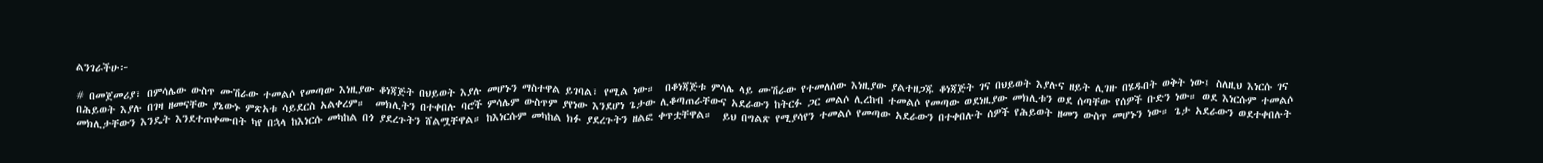ልንገራችሁ፦

# በመጀመሪያ፣ በምሳሌው ውስጥ ሙሽራው ተመልሶ የመጣው እነዚያው ቆነጃጅት በህይወት እያሉ መሆኑን ማስተዋል ይገባል፣ የሚል ነው።  በቆነጃጅቱ ምሳሌ ላይ ሙሽራው የተመለሰው እነዚያው ያልተዘጋጁ ቆነጃጅት ገና በህይወት እያሉና ዘይት ሊገዙ በሄዱበት ወቅት ነው፤ ስለዚህ እነርሱ ገና በሕይወት እያሉ በገዛ ዘመናቸው ያኔውኑ ምጽአቱ ሳይደርስ አልቀረም።  መክሊትን በተቀበሉ ባሮች ምሳሌም ውስጥም ያየነው እንደሆነ ጌታው ሊቆጣጠራቸውና አደራውን ከትርፉ ጋር መልሶ ሊረከብ ተመልሶ የመጣው ወደነዚያው መክሊቱን ወደ ሰጣቸው የሰዎች ቡድን ነው። ወደ እነርሱም ተመልሶ መክሊታቸውን እንዴት እንደተጠቀሙበት ካየ በኋላ ከእነርሱ መካከል በጎ ያደረጉትን ሸልሟቸዋል። ከእነርሱም መካከል ክፉ ያደረጉትን ዘልፎ ቀጥቷቸዋል።  ይህ በግልጽ የሚያሳየን ተመልሶ የመጣው አደራውን በተቀበሉት ሰዎች የሕይወት ዘመን ውስጥ መሆኑን ነው። ጌታ አደራውን ወደተቀበሉት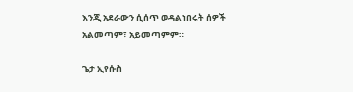እንጂ አደራውን ሲሰጥ ወዳልነበሩት ሰዎች አልመጣም፣ አይመጣምም።

ጌታ ኢየሱስ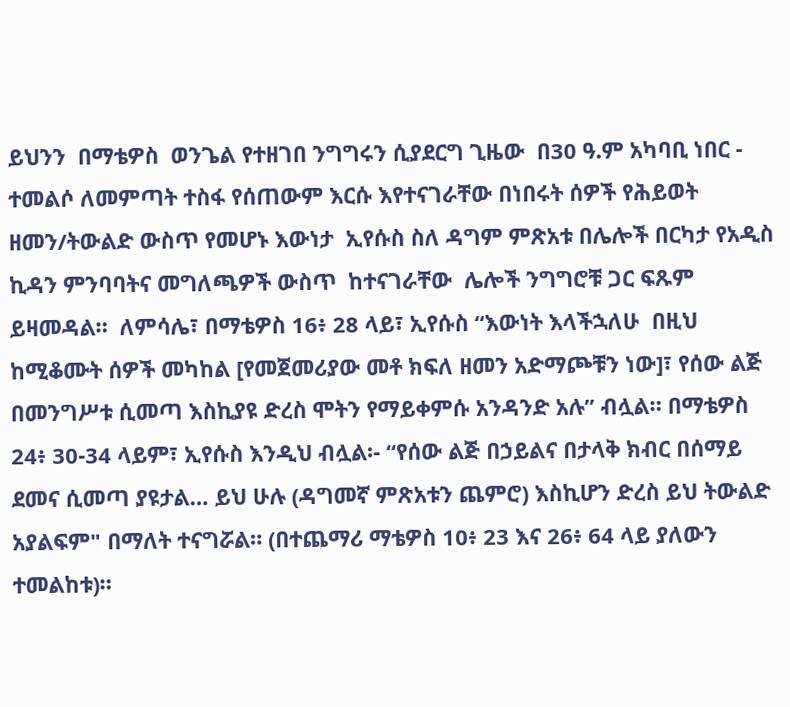ይህንን  በማቴዎስ  ወንጌል የተዘገበ ንግግሩን ሲያደርግ ጊዜው  በ30 ዓ.ም አካባቢ ነበር - ተመልሶ ለመምጣት ተስፋ የሰጠውም እርሱ እየተናገራቸው በነበሩት ሰዎች የሕይወት ዘመን/ትውልድ ውስጥ የመሆኑ እውነታ  ኢየሱስ ስለ ዳግም ምጽአቱ በሌሎች በርካታ የአዲስ ኪዳን ምንባባትና መግለጫዎች ውስጥ  ከተናገራቸው  ሌሎች ንግግሮቹ ጋር ፍጹም ይዛመዳል።  ለምሳሌ፣ በማቴዎስ 16፥ 28 ላይ፣ ኢየሱስ “እውነት እላችኋለሁ  በዚህ ከሚቆሙት ሰዎች መካከል [የመጀመሪያው መቶ ክፍለ ዘመን አድማጮቹን ነው]፣ የሰው ልጅ በመንግሥቱ ሲመጣ እስኪያዩ ድረስ ሞትን የማይቀምሱ አንዳንድ አሉ” ብሏል። በማቴዎስ 24፥ 30-34 ላይም፣ ኢየሱስ እንዲህ ብሏል፡- “የሰው ልጅ በኃይልና በታላቅ ክብር በሰማይ ደመና ሲመጣ ያዩታል… ይህ ሁሉ (ዳግመኛ ምጽአቱን ጨምሮ) እስኪሆን ድረስ ይህ ትውልድ አያልፍም" በማለት ተናግሯል። (በተጨማሪ ማቴዎስ 10፥ 23 እና 26፥ 64 ላይ ያለውን ተመልከቱ)።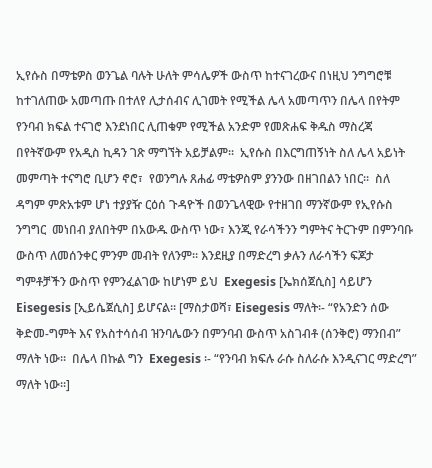ኢየሱስ በማቴዎስ ወንጌል ባሉት ሁለት ምሳሌዎች ውስጥ ከተናገረውና በነዚህ ንግግሮቹ ከተገለጠው አመጣጡ በተለየ ሊታሰብና ሊገመት የሚችል ሌላ አመጣጥን በሌላ በየትም የንባብ ክፍል ተናገሮ እንደነበር ሊጠቁም የሚችል አንድም የመጽሐፍ ቅዱስ ማስረጃ በየትኛውም የአዲስ ኪዳን ገጽ ማግኘት አይቻልም።  ኢየሱስ በእርግጠኝነት ስለ ሌላ አይነት መምጣት ተናግሮ ቢሆን ኖሮ፣  የወንግሉ ጸሐፊ ማቴዎስም ያንንው በዘገበልን ነበር።  ስለ ዳግም ምጽአቱም ሆነ ተያያዥ ርዕሰ ጉዳዮች በወንጌላዊው የተዘገበ ማንኛውም የኢየሱስ ንግግር  መነበብ ያለበትም በአውዱ ውስጥ ነው፣ እንጂ የራሳችንን ግምትና ትርጉም በምንባቡ ውስጥ ለመሰንቀር ምንም መብት የለንም። እንደዚያ በማድረግ ቃሉን ለራሳችን ፍጆታ ግምቶቻችን ውስጥ የምንፈልገው ከሆነም ይህ  Exegesis [ኤክሰጀሲስ] ሳይሆን Eisegesis [ኢይሴጀሲስ] ይሆናል። [ማስታወሻ፣ Eisegesis ማለት፡- “የአንድን ሰው ቅድመ-ግምት እና የአስተሳሰብ ዝንባሌውን በምንባብ ውስጥ አስገብቶ (ሰንቅሮ) ማንበብ” ማለት ነው።  በሌላ በኩል ግን  Exegesis ፡- “የንባብ ክፍሉ ራሱ ስለራሱ እንዲናገር ማድረግ” ማለት ነው።]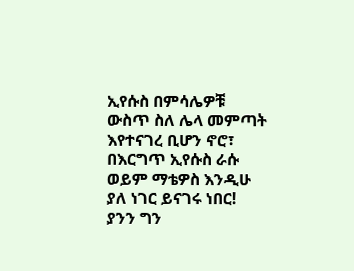ኢየሱስ በምሳሌዎቹ ውስጥ ስለ ሌላ መምጣት እየተናገረ ቢሆን ኖሮ፣ በእርግጥ ኢየሱስ ራሱ ወይም ማቴዎስ እንዲሁ ያለ ነገር ይናገሩ ነበር!  ያንን ግን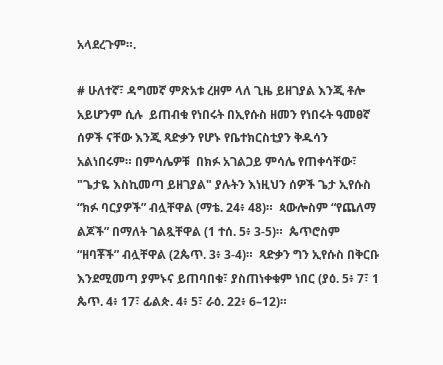አላደረጉም።.

# ሁለተኛ፣ ዳግመኛ ምጽአቱ ረዘም ላለ ጊዜ ይዘገያል እንጂ ቶሎ አይሆንም ሲሉ  ይጠብቁ የነበሩት በኢየሱስ ዘመን የነበሩት ዓመፀኛ ሰዎች ናቸው እንጂ ጻድቃን የሆኑ የቤተክርስቲያን ቅዱሳን አልነበሩም። በምሳሌዎቹ  በክፉ አገልጋይ ምሳሌ የጠቀሳቸው፣ "ጌታዬ እስኪመጣ ይዘገያል" ያሉትን እነዚህን ሰዎች ጌታ ኢየሱስ “ክፉ ባርያዎች” ብሏቸዋል (ማቴ. 24፥ 48)።  ጳውሎስም “የጨለማ ልጆች” በማለት ገልጿቸዋል (1 ተሰ. 5፥ 3-5)።  ጴጥሮስም “ዘባቾች” ብሏቸዋል (2ጴጥ. 3፥ 3-4)።  ጻድቃን ግን ኢየሱስ በቅርቡ እንደሚመጣ ያምኑና ይጠባበቁ፣ ያስጠነቀቁም ነበር (ያዕ. 5፥ 7፣ 1 ጴጥ. 4፥ 17፣ ፊልጵ. 4፥ 5፣ ራዕ. 22፥ 6–12)።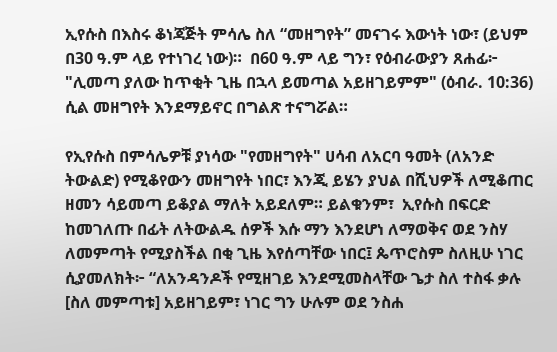ኢየሱስ በእስሩ ቆነጃጅት ምሳሌ ስለ “መዘግየት” መናገሩ እውነት ነው፣ (ይህም በ30 ዓ.ም ላይ የተነገረ ነው)።  በ60 ዓ.ም ላይ ግን፣ የዕብራውያን ጸሐፊ፦ "ሊመጣ ያለው ከጥቂት ጊዜ በኋላ ይመጣል አይዘገይምም" (ዕብራ. 10:36) ሲል መዘግየት እንደማይኖር በግልጽ ተናግሯል።

የኢየሱስ በምሳሌዎቹ ያነሳው "የመዘግየት" ሀሳብ ለአርባ ዓመት (ለአንድ ትውልድ) የሚቆየውን መዘግየት ነበር፣ እንጂ ይሄን ያህል በሺህዎች ለሚቆጠር ዘመን ሳይመጣ ይቆያል ማለት አይደለም። ይልቁንም፣  ኢየሱስ በፍርድ ከመገለጡ በፊት ለትውልዱ ሰዎች እሱ ማን እንደሆነ ለማወቅና ወደ ንስሃ ለመምጣት የሚያስችል በቂ ጊዜ እየሰጣቸው ነበር፤ ጴጥሮስም ስለዚሁ ነገር ሲያመለክት፦ “ለአንዳንዶች የሚዘገይ እንደሚመስላቸው ጌታ ስለ ተስፋ ቃሉ [ስለ መምጣቱ] አይዘገይም፣ ነገር ግን ሁሉም ወደ ንስሐ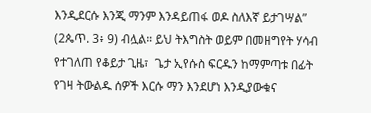እንዲደርሱ እንጂ ማንም እንዳይጠፋ ወዶ ስለእኛ ይታገሣል” (2ጴጥ. 3፥ 9) ብሏል። ይህ ትእግስት ወይም በመዘግየት ሃሳብ የተገለጠ የቆይታ ጊዜ፣  ጌታ ኢየሱስ ፍርዱን ከማምጣቱ በፊት የገዛ ትውልዱ ሰዎች እርሱ ማን እንደሆነ እንዲያውቁና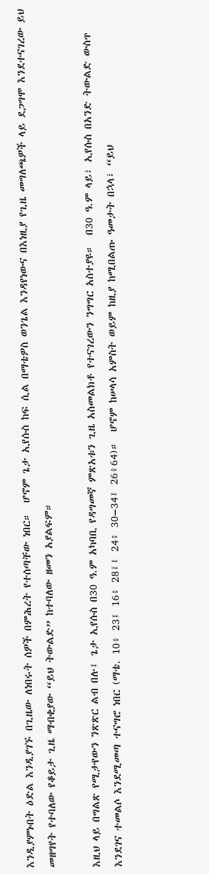እንዲያምኑበት ዕድል እንዲያገኙ በጊዜው ለነበሩት ሰዎች በምሕረት የተሰጣቸው ነበር።  ሆኖም ጌታ ኢየሱስ ከፍ ሲል በማቴዎስ ወንጌል እንዳየነውና በእነዚያ የጊዜ መግለጫዎች ላይ ደጋግሞ እንደተናገረው ይህ መዘግየት የተባለው የቆይታ ጊዜ ማብቂያው “ይህ ትውልድ” ከተባለው ዘመን አያልፍም።

እዚህ ላይ በግልጽ የሚታየውን ንጽጽር ልብ በሉ፤ ጌታ ኢየሱስ በ30 ዓ.ም አካባቢ የዳግመኛ ምጽአቱን ጊዜ አስመልክቶ የተናገረውን ንግግር አስተያዩ።  በ30 ዓ.ም ላይ፣ ኢየሱስ በአንድ ትውልድ ውስጥ እንደገና ተመልሶ እንደሚመጣ ተናግሮ ነበር (ማቴ. 10፥ 23፤ 16፥ 28፣፤ 24፥ 30–34፤ 26፥64)።  ሆኖም ከሠላሳ አምስት ወይም ከዚያ ከሚበልጡ ዓመታት በኋላ፣ “ይህ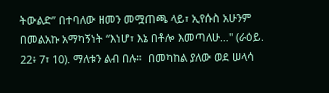ትውልድ” በተባለው ዘመን መሟጠጫ ላይ፣ ኢየሱስ አሁንም በመልአኩ አማካኝነት “እነሆ፣ እኔ በቶሎ እመጣለሁ…" (ራዕይ. 22፥ 7፣ 10). ማለቱን ልብ በሉ።  በመካከል ያለው ወደ ሠላሳ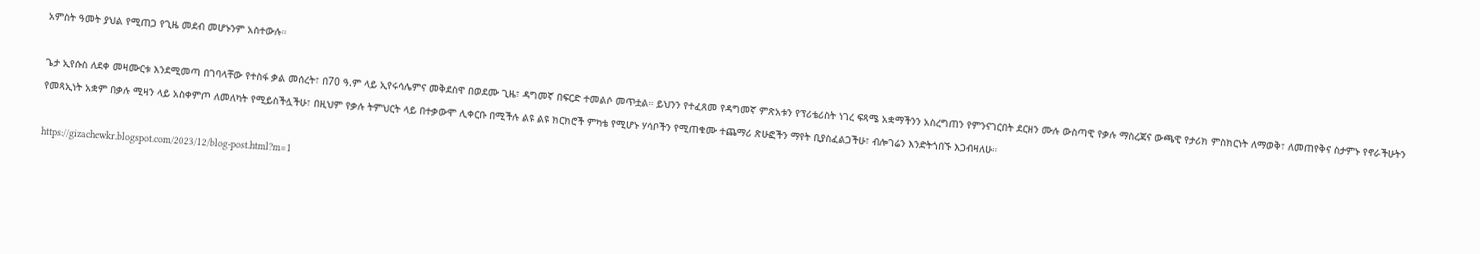አምስት ዓመት ያህል የሚጠጋ የጊዜ መደብ መሆኑንም አስተውሉ።

ጌታ ኢየሱስ ለደቀ መዛሙርቱ እንደሚመጣ በገባላቸው የተስፋ ቃል መሰረት፣ በ70 ዓ.ም ላይ ኢየሩሳሌምና መቅደስዋ በወደሙ ጊዜ፣ ዳግመኛ በፍርድ ተመልሶ መጥቷል። ይህንን የተፈጸመ የዳግመኛ ምጽአቱን የፕሪቴሪስት ነገረ ፍጻሜ አቋማችንን አስረግጠን የምንናገርበት ደርዘን ሙሉ ውስጣዊ የቃሉ ማስረጃና ውጫዊ የታሪክ ምስክርነት ለማወቅ፣ ለመጠየቅና ስታምኑ የኖራችሁትን የመጻኢነት አቋም በቃሉ ሚዛን ላይ አስቀምጦ ለመለካት የሚይስችሏችሁ፣ በዚህም የቃሉ ትምህርት ላይ በተቃውሞ ሊቀርቡ በሚችሉ ልዩ ልዩ ክርክሮች ምካቴ የሚሆኑ ሃሳቦችን የሚጠቁሙ ተጨማሪ ጽሁፎችን ማየት ቢያስፈልጋችሁ፣ ብሎገሬን እንድትጎበኙ እጋብዛለሁ።

https://gizachewkr.blogspot.com/2023/12/blog-post.html?m=1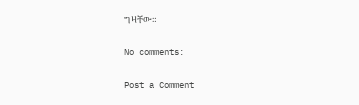ግዛቸው።

No comments:

Post a Comment